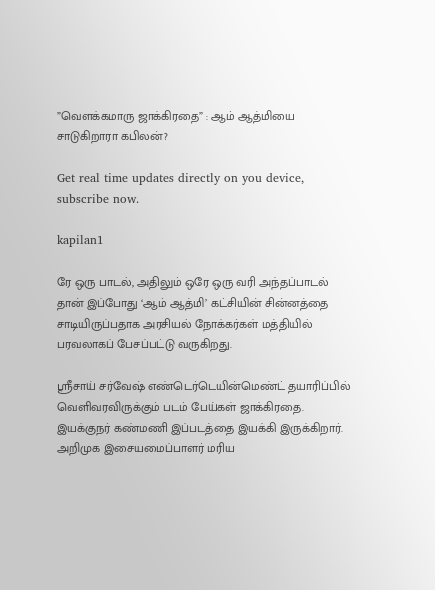”வெளக்கமாரு ஜாக்கிரதை” : ஆம் ஆத்மியை சாடுகிறாரா கபிலன்?

Get real time updates directly on you device, subscribe now.

kapilan1

ரே ஒரு பாடல், அதிலும் ஒரே ஒரு வரி அந்தப்பாடல் தான் இப்போது ‘ஆம் ஆத்மி’ கட்சியின் சின்னத்தை சாடியிருப்பதாக அரசியல் நோக்கர்கள் மத்தியில் பரவலாகப் பேசப்பட்டு வருகிறது.

ஸ்ரீசாய் சர்வேஷ் எண்டெர்டெயின்மெண்ட் தயாரிப்பில் வெளிவரவிருக்கும் படம் பேய்கள் ஜாக்கிரதை. இயக்குநர் கண்மணி இப்படத்தை இயக்கி இருக்கிறார். அறிமுக இசையமைப்பாளர் மரிய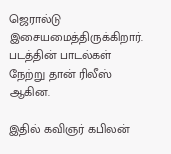ஜெரால்டு இசையமைத்திருக்கிறார். படத்தின் பாடல்கள் நேற்று தான் ரிலீஸ் ஆகின.

இதில் கவிஞர் கபிலன்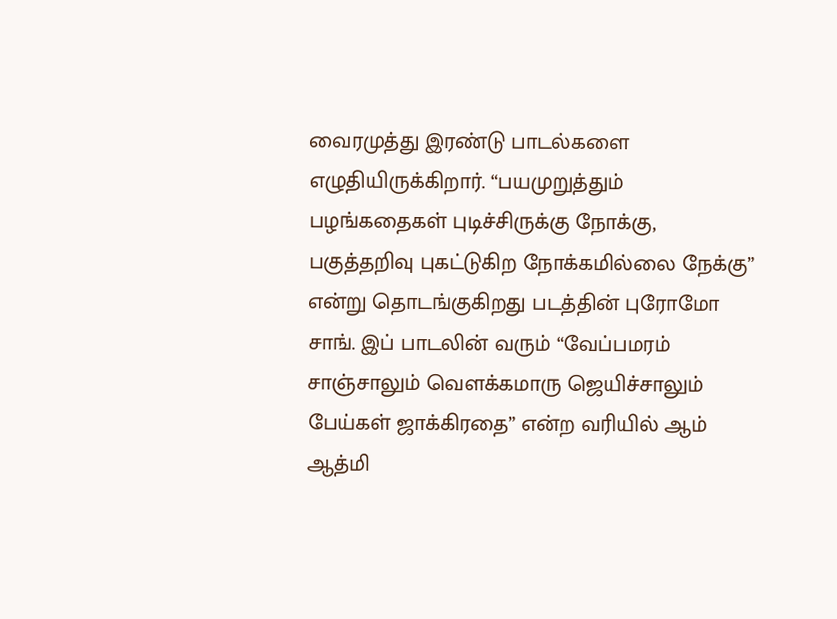வைரமுத்து இரண்டு பாடல்களை எழுதியிருக்கிறார். “பயமுறுத்தும் பழங்கதைகள் புடிச்சிருக்கு நோக்கு, பகுத்தறிவு புகட்டுகிற நோக்கமில்லை நேக்கு” என்று தொடங்குகிறது படத்தின் புரோமோ சாங். இப் பாடலின் வரும் “வேப்பமரம் சாஞ்சாலும் வெளக்கமாரு ஜெயிச்சாலும் பேய்கள் ஜாக்கிரதை” என்ற வரியில் ஆம் ஆத்மி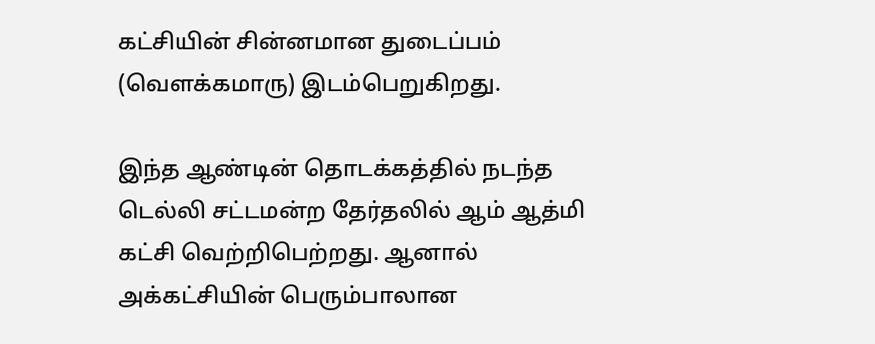கட்சியின் சின்னமான துடைப்பம் (வெளக்கமாரு) இடம்பெறுகிறது.

இந்த ஆண்டின் தொடக்கத்தில் நடந்த டெல்லி சட்டமன்ற தேர்தலில் ஆம் ஆத்மி கட்சி வெற்றிபெற்றது. ஆனால் அக்கட்சியின் பெரும்பாலான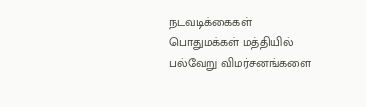நடவடிக்கைகள் பொதுமக்கள் மத்தியில் பல்வேறு விமர்சனங்களை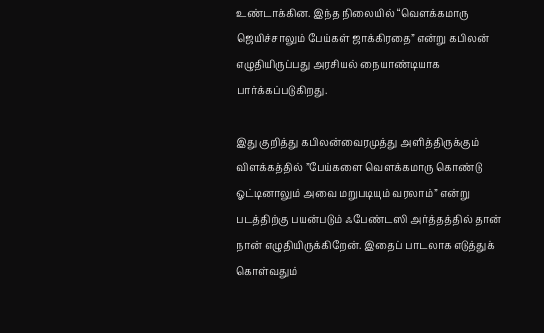உண்டாக்கின. இந்த நிலையில் “வெளக்கமாரு ஜெயிச்சாலும் பேய்கள் ஜாக்கிரதை” என்று கபிலன் எழுதியிருப்பது அரசியல் நையாண்டியாக பார்க்கப்படுகிறது.

இது குறித்து கபிலன்வைரமுத்து அளித்திருக்கும் விளக்கத்தில் ”பேய்களை வெளக்கமாரு கொண்டு ஓட்டினாலும் அவை மறுபடியும் வரலாம்” என்று படத்திற்கு பயன்படும் ஃபேண்டஸி அர்த்தத்தில் தான் நான் எழுதியிருக்கிறேன். இதைப் பாடலாக எடுத்துக் கொள்வதும்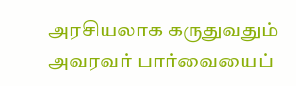அரசியலாக கருதுவதும் அவரவர் பார்வையைப்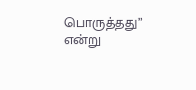பொருத்தது” என்று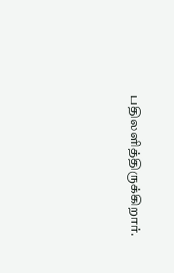பதிலளித்திருக்கிறார்.